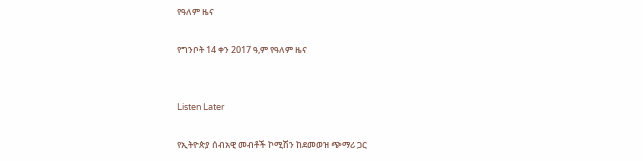የዓለም ዜና

የግንቦት 14 ቀን 2017 ዓ,ም የዓለም ዜና


Listen Later

የኢትዮጵያ ሰብአዊ መብቶች ኮሚሽን ከደመወዝ ጭማሪ ጋር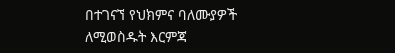በተገናኘ የህክምና ባለሙያዎች ለሚወስዱት እርምጃ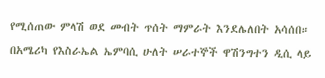የሚሰጠው ምላሽ ወደ መብት ጥሰት ማምራት እንደሌለበት አሳሰበ።
በአሜሪካ የእስራኤል ኤምባሲ ሁለት ሠራተኞች ዋሽንግተን ዲሲ ላይ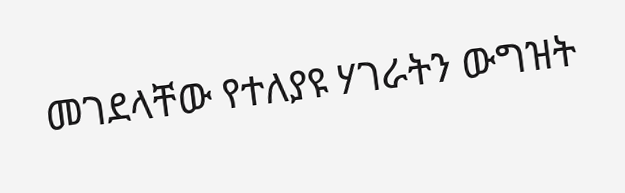መገደላቸው የተለያዩ ሃገራትን ውግዝት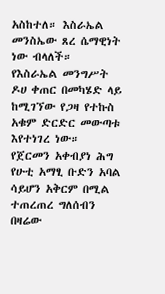አስከተለ። እስራኤል መንስኤው ጸረ ሴማዊነት ነው ብላለች።
የእስራኤል መንግሥት ዶሀ ቀጠር በመካሄድ ላይ ከሚገኘው የጋዛ የተኩስ አቁም ድርድር መውጣቱ እየተነገረ ነው።
የጀርመን አቀብያነ ሕግ የሁቲ አማፂ ቡድን አባል ሳይሆን አቅርም በሚል ተጠረጠረ ግለሰብን በዛሬው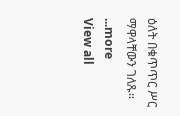ዕለት በቁጥጥር ሥር ማዋላቸውን ገለጹ።
...more
View all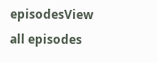episodesView all episodes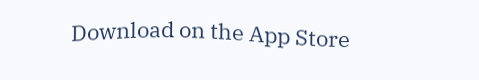Download on the App Store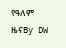የዓለም ዜናBy DW